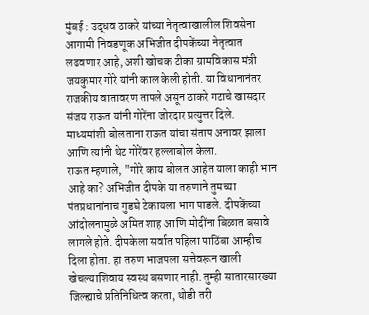मुंबई : उद्धव ठाकरे यांच्या नेतृत्वाखालील शिवसेना आगामी निवडणूक अभिजीत दीपकेंच्या नेतृत्वात लढवणार आहे, अशी खोचक टीका ग्रामविकास मंत्री जयकुमार गोरे यांनी काल केली होती. या विधानानंतर राजकीय वातावरण तापले असून ठाकरे गटाचे खासदार संजय राऊत यांनी गोरेंना जोरदार प्रत्युत्तर दिले. माध्यमांशी बोलताना राऊत यांचा संताप अनावर झाला आणि त्यांनी थेट गोरेंवर हल्लाबोल केला.
राऊत म्हणाले, "गोरे काय बोलत आहेत याला काही भान आहे का? अभिजीत दीपके या तरुणाने तुमच्या पंतप्रधानांनाच गुडघे टेकायला भाग पाडले. दीपकेंच्या आंदोलनामुळे अमित शाह आणि मोदींना बिळात बसावे लागले होते. दीपकेला सर्वात पहिला पाठिंबा आम्हीच दिला होता. हा तरुण भाजपला सत्तेवरून खाली खेचल्याशिवाय स्वस्थ बसणार नाही. तुम्ही सातारसारख्या जिल्ह्याचे प्रतिनिधित्व करता, थोडी तरी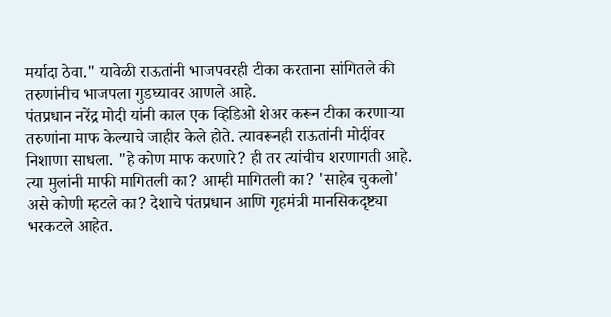मर्यादा ठेवा." यावेळी राऊतांनी भाजपवरही टीका करताना सांगितले की तरुणांनीच भाजपला गुडघ्यावर आणले आहे.
पंतप्रधान नरेंद्र मोदी यांनी काल एक व्हिडिओ शेअर करून टीका करणाऱ्या तरुणांना माफ केल्याचे जाहीर केले होते. त्यावरूनही राऊतांनी मोदींवर निशाणा साधला. "हे कोण माफ करणारे? ही तर त्यांचीच शरणागती आहे. त्या मुलांनी माफी मागितली का? आम्ही मागितली का? 'साहेब चुकलो' असे कोणी म्हटले का? देशाचे पंतप्रधान आणि गृहमंत्री मानसिकदृष्ट्या भरकटले आहेत.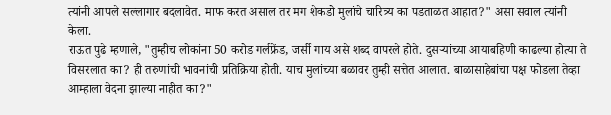त्यांनी आपले सल्लागार बदलावेत. माफ करत असाल तर मग शेकडो मुलांचे चारित्र्य का पडताळत आहात?" असा सवाल त्यांनी केला.
राऊत पुढे म्हणाले, "तुम्हीच लोकांना 50 करोड गर्लफ्रेंड, जर्सी गाय असे शब्द वापरले होते. दुसऱ्यांच्या आयाबहिणी काढल्या होत्या ते विसरलात का? ही तरुणांची भावनांची प्रतिक्रिया होती. याच मुलांच्या बळावर तुम्ही सत्तेत आलात. बाळासाहेबांचा पक्ष फोडला तेव्हा आम्हाला वेदना झाल्या नाहीत का?"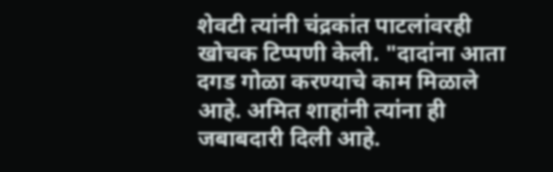शेवटी त्यांनी चंद्रकांत पाटलांवरही खोचक टिप्पणी केली. "दादांना आता दगड गोळा करण्याचे काम मिळाले आहे. अमित शाहांनी त्यांना ही जबाबदारी दिली आहे.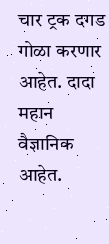चार ट्रक दगड गोळा करणार आहेत. दादा महान वैज्ञानिक आहेत.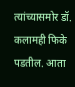त्यांच्यासमोर डॉ. कलामही फिके पडतील. आता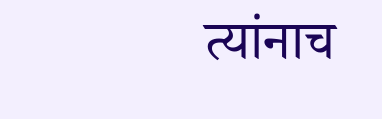त्यांनाच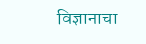विज्ञानाचा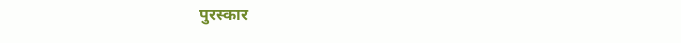पुरस्कार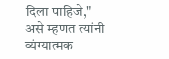दिला पाहिजे," असे म्हणत त्यांनी व्यंग्यात्मक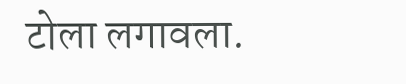टोला लगावला.